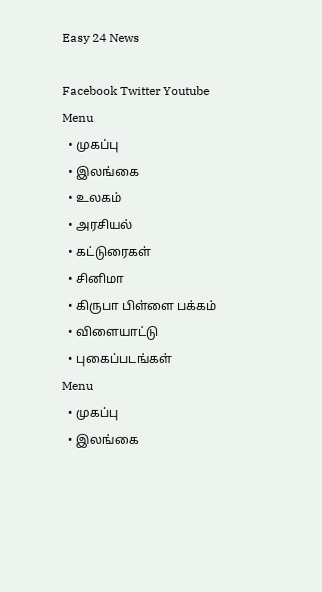Easy 24 News

Facebook Twitter Youtube
Menu
  • முகப்பு
  • இலங்கை
  • உலகம்
  • அரசியல்
  • கட்டுரைகள்
  • சினிமா
  • கிருபா பிள்ளை பக்கம்
  • விளையாட்டு
  • புகைப்படங்கள்
Menu
  • முகப்பு
  • இலங்கை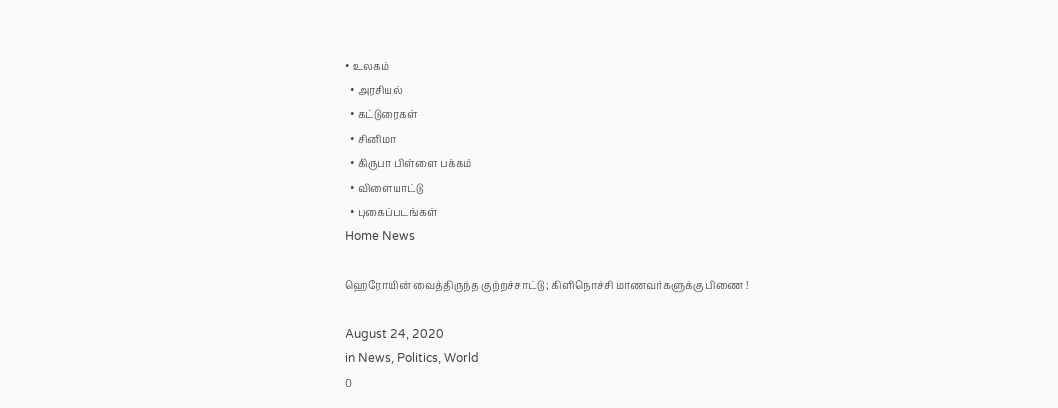• உலகம்
  • அரசியல்
  • கட்டுரைகள்
  • சினிமா
  • கிருபா பிள்ளை பக்கம்
  • விளையாட்டு
  • புகைப்படங்கள்
Home News

ஹெரோயின் வைத்திருந்த குற்றச்சாட்டு ; கிளிநொச்சி மாணவர்களுக்கு பிணை !

August 24, 2020
in News, Politics, World
0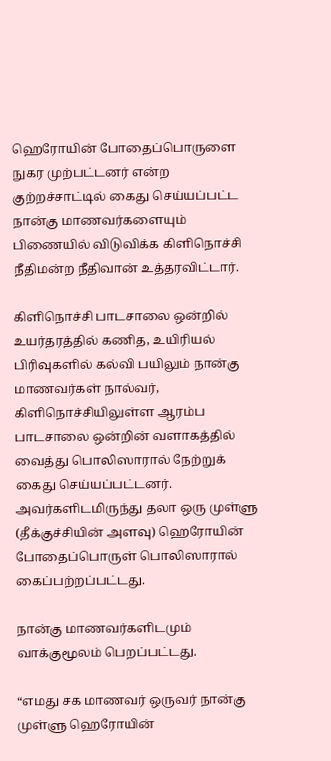ஹெரோயின் போதைப்பொருளை நுகர முற்பட்டனர் என்ற குற்றச்சாட்டில் கைது செய்யப்பட்ட நான்கு மாணவர்களையும் பிணையில் விடுவிக்க கிளிநொச்சி நீதிமன்ற நீதிவான் உத்தரவிட்டார்.

கிளிநொச்சி பாடசாலை ஒன்றில் உயர்தரத்தில் கணித, உயிரியல் பிரிவுகளில் கல்வி பயிலும் நான்கு மாணவர்கள் நால்வர், கிளிநொச்சியிலுள்ள ஆரம்ப பாடசாலை ஒன்றின் வளாகத்தில் வைத்து பொலிஸாரால் நேற்றுக் கைது செய்யப்பட்டனர். அவர்களிடமிருந்து தலா ஒரு முள்ளு (தீக்குச்சியின் அளவு) ஹெரோயின் போதைப்பொருள் பொலிஸாரால் கைப்பற்றப்பட்டது.

நான்கு மாணவர்களிடமும் வாக்குமூலம் பெறப்பட்டது.

“எமது சக மாணவர் ஒருவர் நான்கு முள்ளு ஹெரோயின்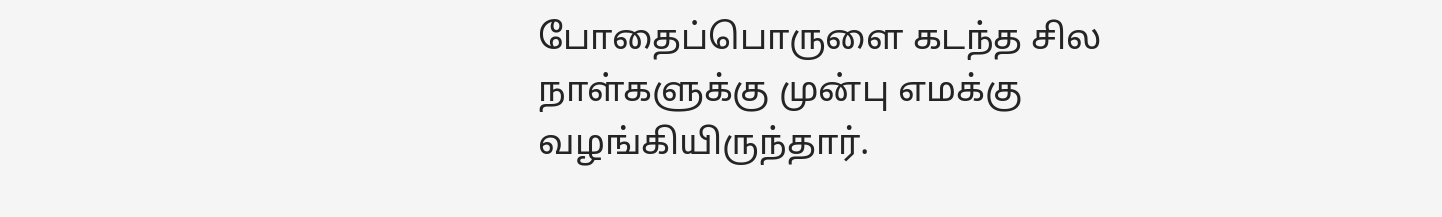போதைப்பொருளை கடந்த சில நாள்களுக்கு முன்பு எமக்கு வழங்கியிருந்தார்.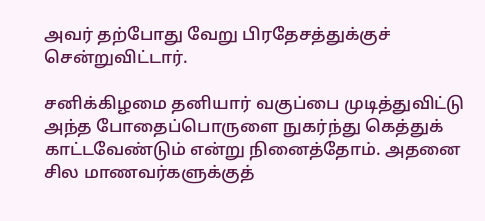அவர் தற்போது வேறு பிரதேசத்துக்குச் சென்றுவிட்டார்.

சனிக்கிழமை தனியார் வகுப்பை முடித்துவிட்டு அந்த போதைப்பொருளை நுகர்ந்து கெத்துக் காட்டவேண்டும் என்று நினைத்தோம். அதனை சில மாணவர்களுக்குத்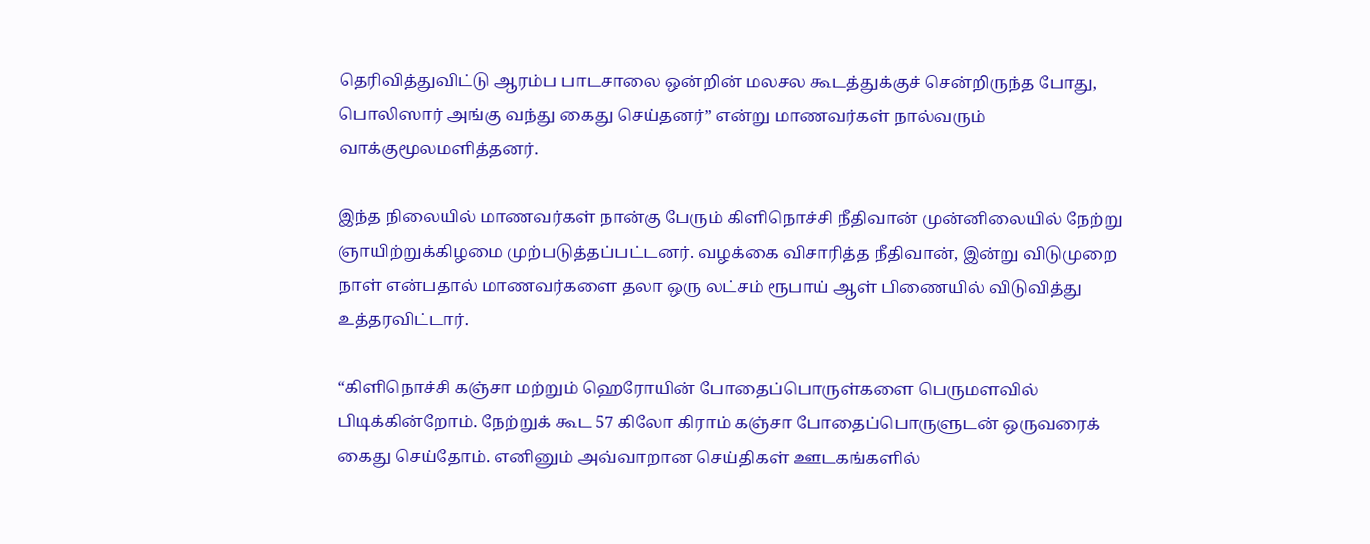தெரிவித்துவிட்டு ஆரம்ப பாடசாலை ஒன்றின் மலசல கூடத்துக்குச் சென்றிருந்த போது, பொலிஸார் அங்கு வந்து கைது செய்தனர்” என்று மாணவர்கள் நால்வரும் வாக்குமூலமளித்தனர்.

இந்த நிலையில் மாணவர்கள் நான்கு பேரும் கிளிநொச்சி நீதிவான் முன்னிலையில் நேற்று ஞாயிற்றுக்கிழமை முற்படுத்தப்பட்டனர். வழக்கை விசாரித்த நீதிவான், இன்று விடுமுறை நாள் என்பதால் மாணவர்களை தலா ஒரு லட்சம் ரூபாய் ஆள் பிணையில் விடுவித்து உத்தரவிட்டார்.

“கிளிநொச்சி கஞ்சா மற்றும் ஹெரோயின் போதைப்பொருள்களை பெருமளவில் பிடிக்கின்றோம். நேற்றுக் கூட 57 கிலோ கிராம் கஞ்சா போதைப்பொருளுடன் ஒருவரைக் கைது செய்தோம். எனினும் அவ்வாறான செய்திகள் ஊடகங்களில்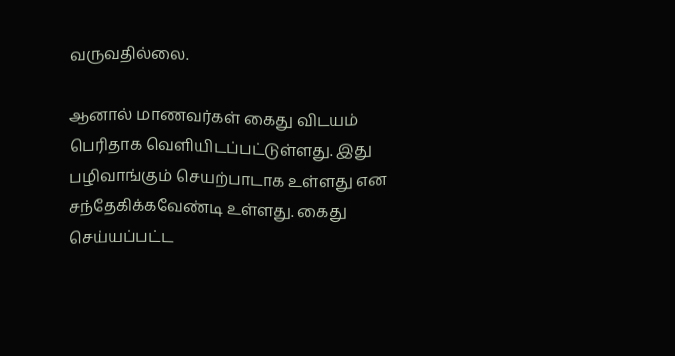வருவதில்லை.

ஆனால் மாணவர்கள் கைது விடயம் பெரிதாக வெளியிடப்பட்டுள்ளது. இது பழிவாங்கும் செயற்பாடாக உள்ளது என சந்தேகிக்கவேண்டி உள்ளது. கைது செய்யப்பட்ட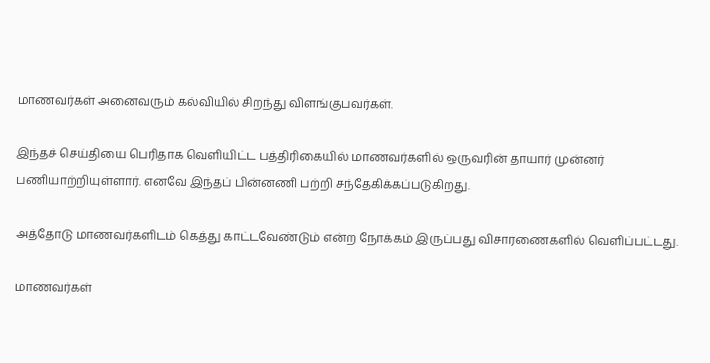மாணவர்கள் அனைவரும் கல்வியில் சிறந்து விளங்குபவர்கள்.

இந்தச் செய்தியை பெரிதாக வெளியிட்ட பத்திரிகையில் மாணவர்களில் ஒருவரின் தாயார் முன்னர் பணியாற்றியுள்ளார். எனவே இந்தப் பின்னணி பற்றி சந்தேகிக்கப்படுகிறது.

அத்தோடு மாணவர்களிடம் கெத்து காட்டவேண்டும் என்ற நோக்கம் இருப்பது விசாரணைகளில் வெளிப்பட்டது.

மாணவர்கள்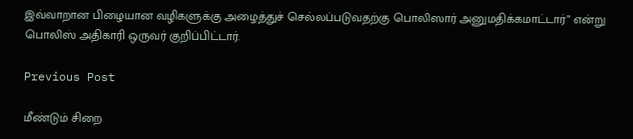இவ்வாறான பிழையான வழிகளுக்கு அழைத்துச் செல்லப்படுவதற்கு பொலிஸார் அனுமதிக்கமாட்டார்” என்று பொலிஸ் அதிகாரி ஒருவர் குறிப்பிட்டார்.

Previous Post

மீண்டும் சிறை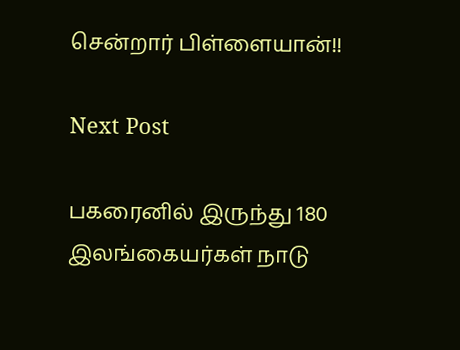சென்றார் பிள்ளையான்!!

Next Post

பகரைனில் இருந்து 180 இலங்கையர்கள் நாடு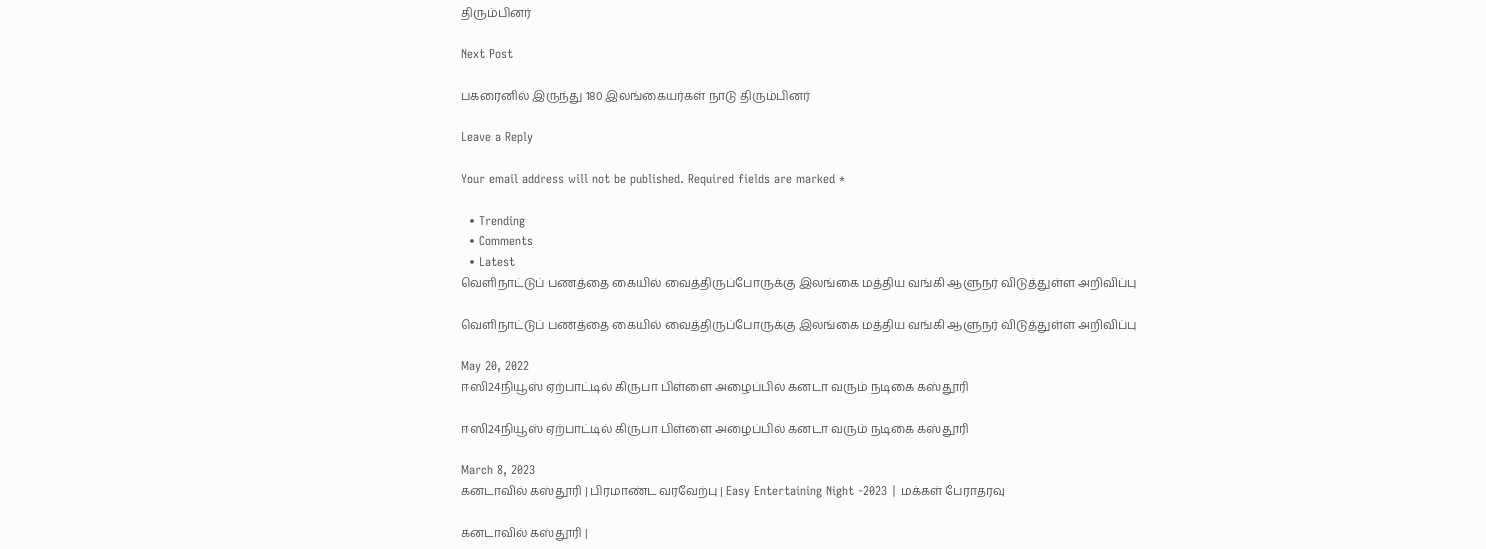திரும்பினர்

Next Post

பகரைனில் இருந்து 180 இலங்கையர்கள் நாடு திரும்பினர்

Leave a Reply

Your email address will not be published. Required fields are marked *

  • Trending
  • Comments
  • Latest
வெளிநாட்டுப் பணத்தை கையில் வைத்திருப்போருக்கு இலங்கை மத்திய வங்கி ஆளுநர் விடுத்துள்ள அறிவிப்பு

வெளிநாட்டுப் பணத்தை கையில் வைத்திருப்போருக்கு இலங்கை மத்திய வங்கி ஆளுநர் விடுத்துள்ள அறிவிப்பு

May 20, 2022
ஈஸி24நியூஸ் ஏற்பாட்டில் கிருபா பிள்ளை அழைப்பில் கனடா வரும் நடிகை கஸ்தூரி

ஈஸி24நியூஸ் ஏற்பாட்டில் கிருபா பிள்ளை அழைப்பில் கனடா வரும் நடிகை கஸ்தூரி

March 8, 2023
கனடாவில் கஸ்தூரி | பிரமாண்ட வரவேற்பு | Easy Entertaining Night -2023 | மக்கள் பேராதரவு

கனடாவில் கஸ்தூரி |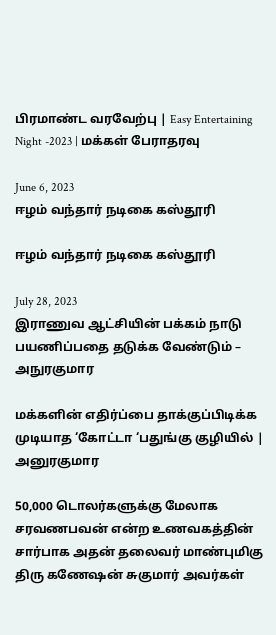பிரமாண்ட வரவேற்பு | Easy Entertaining Night -2023 | மக்கள் பேராதரவு

June 6, 2023
ஈழம் வந்தார் நடிகை கஸ்தூரி

ஈழம் வந்தார் நடிகை கஸ்தூரி

July 28, 2023
இராணுவ ஆட்சியின் பக்கம் நாடு பயணிப்பதை தடுக்க வேண்டும் – அநுரகுமார

மக்களின் எதிர்ப்பை தாக்குப்பிடிக்க முடியாத ‘கோட்டா ‘பதுங்கு குழியில் | அனுரகுமார

50,000 டொலர்களுக்கு மேலாக சரவணபவன் என்ற உணவகத்தின் சார்பாக அதன் தலைவர் மாண்புமிகு திரு கணேஷன் சுகுமார் அவர்கள்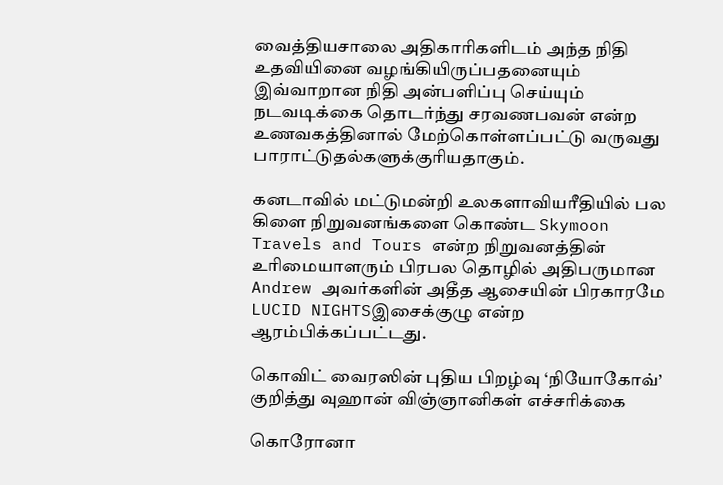வைத்தியசாலை அதிகாரிகளிடம் அந்த நிதி உதவியினை வழங்கியிருப்பதனையும் இவ்வாறான நிதி அன்பளிப்பு செய்யும் நடவடிக்கை தொடர்ந்து சரவணபவன் என்ற உணவகத்தினால் மேற்கொள்ளப்பட்டு வருவது பாராட்டுதல்களுக்குரியதாகும்.

கனடாவில் மட்டுமன்றி உலகளாவியரீதியில் பல கிளை நிறுவனங்களை கொண்ட Skymoon Travels and Tours என்ற நிறுவனத்தின் உரிமையாளரும் பிரபல தொழில் அதிபருமான Andrew அவர்களின் அதீத ஆசையின் பிரகாரமே LUCID NIGHTSஇசைக்குழு என்ற ஆரம்பிக்கப்பட்டது.

கொவிட் வைரஸின் புதிய பிறழ்வு ‘நியோகோவ்’ குறித்து வுஹான் விஞ்ஞானிகள் எச்சரிக்கை

கொரோனா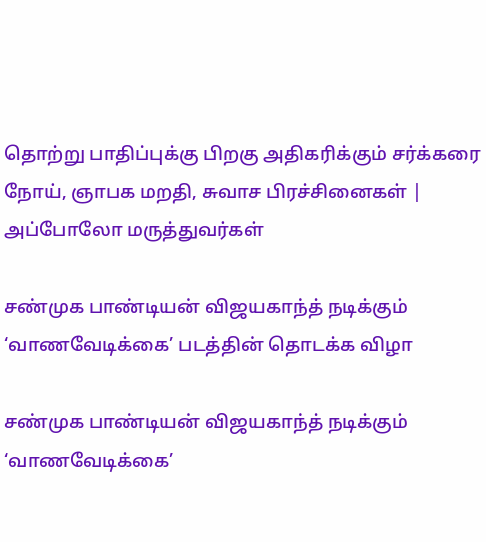தொற்று பாதிப்புக்கு பிறகு அதிகரிக்கும் சர்க்கரை நோய், ஞாபக மறதி, சுவாச பிரச்சினைகள் | அப்போலோ மருத்துவர்கள்

சண்முக பாண்டியன் விஜயகாந்த் நடிக்கும் ‘வாணவேடிக்கை’ படத்தின் தொடக்க விழா

சண்முக பாண்டியன் விஜயகாந்த் நடிக்கும் ‘வாணவேடிக்கை’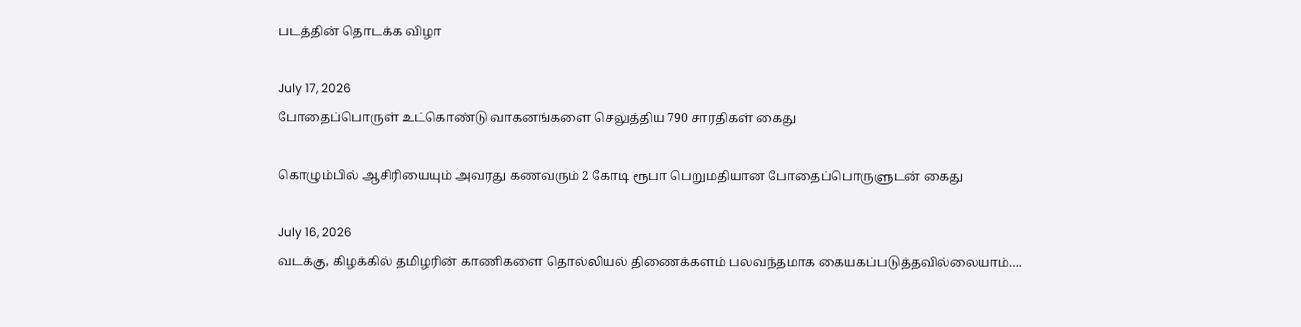படத்தின் தொடக்க விழா

July 17, 2026
போதைப்பொருள் உட்கொண்டு வாகனங்களை செலுத்திய 790 சாரதிகள் கைது

கொழும்பில் ஆசிரியையும் அவரது கணவரும் 2 கோடி ரூபா பெறுமதியான போதைப்பொருளுடன் கைது

July 16, 2026
வடக்கு, கிழக்கில் தமிழரின் காணிகளை தொல்லியல் திணைக்களம் பலவந்தமாக கையகப்படுத்தவில்லையாம்….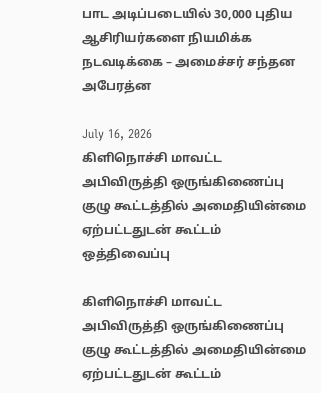பாட அடிப்படையில் 30,000 புதிய ஆசிரியர்களை நியமிக்க நடவடிக்கை – அமைச்சர் சந்தன அபேரத்ன

July 16, 2026
கிளிநொச்சி மாவட்ட அபிவிருத்தி ஒருங்கிணைப்பு குழு கூட்டத்தில் அமைதியின்மை ஏற்பட்டதுடன் கூட்டம் ஒத்திவைப்பு

கிளிநொச்சி மாவட்ட அபிவிருத்தி ஒருங்கிணைப்பு குழு கூட்டத்தில் அமைதியின்மை ஏற்பட்டதுடன் கூட்டம்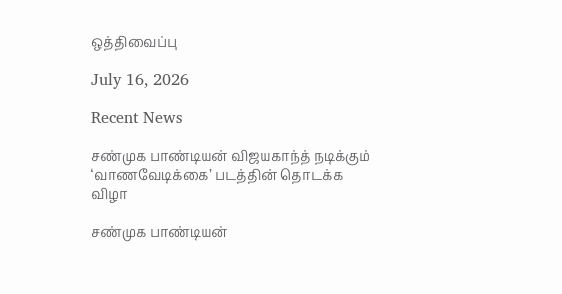ஒத்திவைப்பு

July 16, 2026

Recent News

சண்முக பாண்டியன் விஜயகாந்த் நடிக்கும் ‘வாணவேடிக்கை’ படத்தின் தொடக்க விழா

சண்முக பாண்டியன்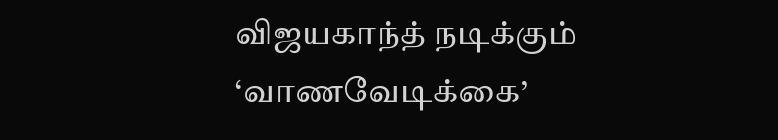விஜயகாந்த் நடிக்கும் ‘வாணவேடிக்கை’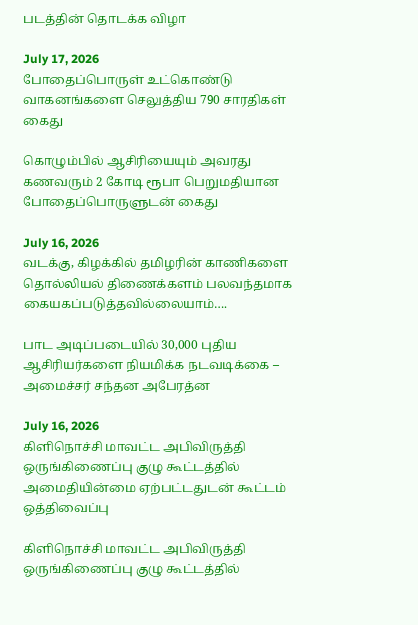படத்தின் தொடக்க விழா

July 17, 2026
போதைப்பொருள் உட்கொண்டு வாகனங்களை செலுத்திய 790 சாரதிகள் கைது

கொழும்பில் ஆசிரியையும் அவரது கணவரும் 2 கோடி ரூபா பெறுமதியான போதைப்பொருளுடன் கைது

July 16, 2026
வடக்கு, கிழக்கில் தமிழரின் காணிகளை தொல்லியல் திணைக்களம் பலவந்தமாக கையகப்படுத்தவில்லையாம்….

பாட அடிப்படையில் 30,000 புதிய ஆசிரியர்களை நியமிக்க நடவடிக்கை – அமைச்சர் சந்தன அபேரத்ன

July 16, 2026
கிளிநொச்சி மாவட்ட அபிவிருத்தி ஒருங்கிணைப்பு குழு கூட்டத்தில் அமைதியின்மை ஏற்பட்டதுடன் கூட்டம் ஒத்திவைப்பு

கிளிநொச்சி மாவட்ட அபிவிருத்தி ஒருங்கிணைப்பு குழு கூட்டத்தில்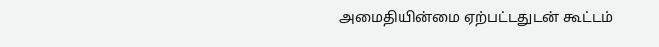அமைதியின்மை ஏற்பட்டதுடன் கூட்டம்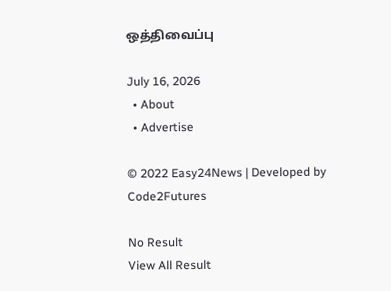ஒத்திவைப்பு

July 16, 2026
  • About
  • Advertise

© 2022 Easy24News | Developed by Code2Futures

No Result
View All Result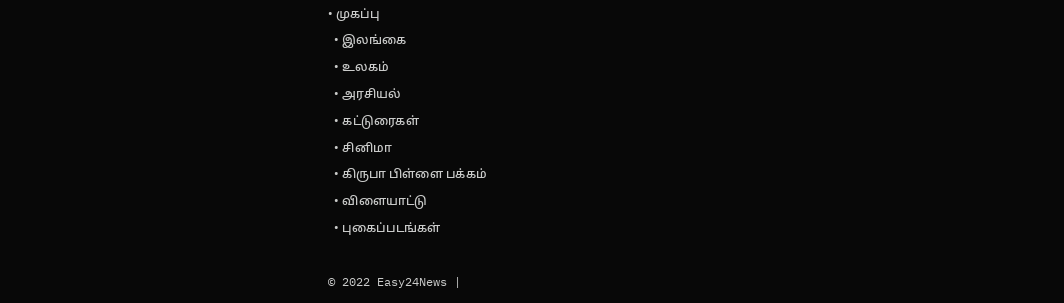• முகப்பு
  • இலங்கை
  • உலகம்
  • அரசியல்
  • கட்டுரைகள்
  • சினிமா
  • கிருபா பிள்ளை பக்கம்
  • விளையாட்டு
  • புகைப்படங்கள்

© 2022 Easy24News |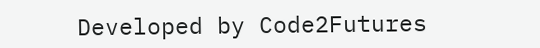Developed by Code2Futures